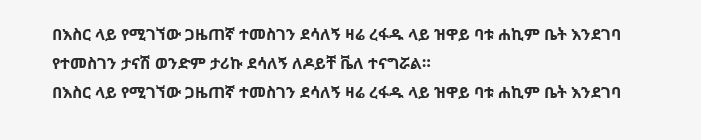በእስር ላይ የሚገኘው ጋዜጠኛ ተመስገን ደሳለኝ ዛሬ ረፋዱ ላይ ዝዋይ ባቱ ሐኪም ቤት እንደገባ የተመስገን ታናሽ ወንድም ታሪኩ ደሳለኝ ለዶይቸ ቬለ ተናግሯል።
በእስር ላይ የሚገኘው ጋዜጠኛ ተመስገን ደሳለኝ ዛሬ ረፋዱ ላይ ዝዋይ ባቱ ሐኪም ቤት እንደገባ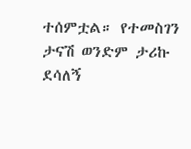ተሰምቷል። የተመስገን ታናሽ ወንድም ታሪኩ ደሳለኝ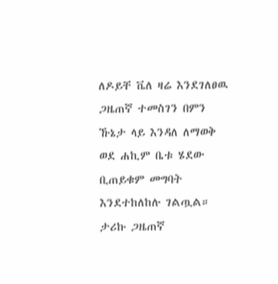ለዶይቸ ቬለ ዛሬ እንደገለፀዉ ጋዜጠኛ ተመስገን በምን ኹኔታ ላይ እንዳለ ለማወቅ ወደ ሐኪም ቤቱ ሄደው ቢጠይቁም መግባት እንደተከለከሉ ገልጧል።
ታሪኩ ጋዜጠኛ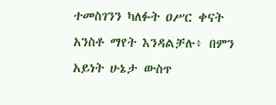ተመስገንን ካለፉት ዐሥር ቀናት አንስቶ ማየት እንዳልቻሉ፥ በምን አይነት ሁኔታ ውስጥ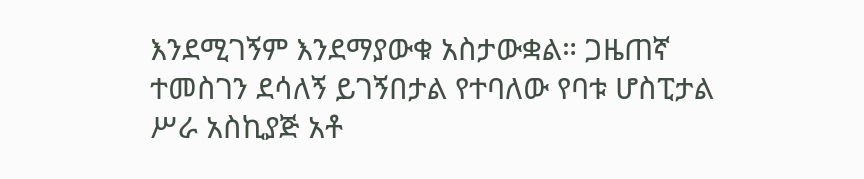እንደሚገኝም እንደማያውቁ አስታውቋል። ጋዜጠኛ ተመስገን ደሳለኝ ይገኝበታል የተባለው የባቱ ሆስፒታል ሥራ አስኪያጅ አቶ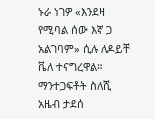ኑራ ነገዎ «እንደዛ የሚባል ሰው እኛ ጋ አልገባም» ሲሉ ለዶይቸ ቬለ ተናግረዋል።
ማንተጋፍቶት ስለሺ
አዜብ ታደሰ